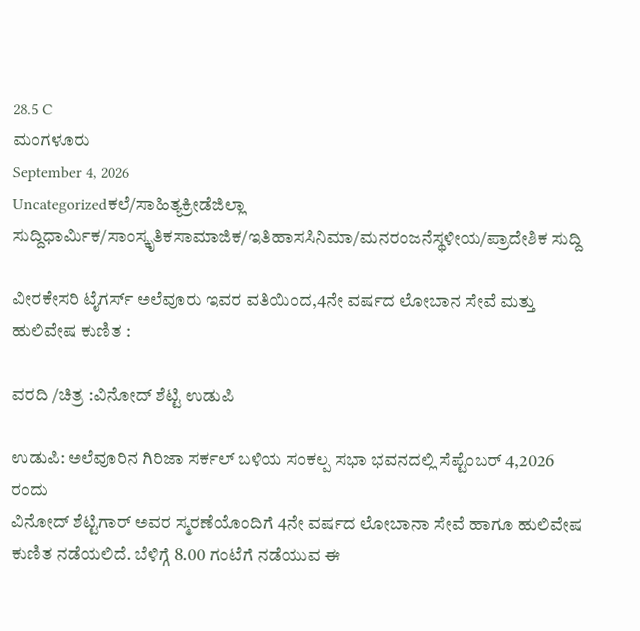28.5 C
ಮಂಗಳೂರು
September 4, 2026
Uncategorizedಕಲೆ/ಸಾಹಿತ್ಯಕ್ರೀಡೆಜಿಲ್ಲಾ ಸುದ್ದಿಧಾರ್ಮಿಕ/ಸಾಂಸ್ಕೃತಿಕಸಾಮಾಜಿಕ/ಇತಿಹಾಸಸಿನಿಮಾ/ಮನರಂಜನೆಸ್ಥಳೀಯ/ಪ್ರಾದೇಶಿಕ ಸುದ್ದಿ

ವೀರಕೇಸರಿ ಟೈಗರ್ಸ್ ಅಲೆವೂರು ಇವರ ವತಿಯಿಂದ,4ನೇ ವರ್ಷದ ಲೋಬಾನ ಸೇವೆ ಮತ್ತು ಹುಲಿವೇಷ ಕುಣಿತ :

ವರದಿ /ಚಿತ್ರ :ವಿನೋದ್ ಶೆಟ್ಟಿ ಉಡುಪಿ

ಉಡುಪಿ: ಅಲೆವೂರಿನ ಗಿರಿಜಾ ಸರ್ಕಲ್ ಬಳಿಯ ಸಂಕಲ್ಪ ಸಭಾ ಭವನದಲ್ಲಿ ಸೆಪ್ಟೆಂಬರ್ 4,2026 ರಂದು
ವಿನೋದ್ ಶೆಟ್ಟಿಗಾರ್ ಅವರ ಸ್ಮರಣೆಯೊಂದಿಗೆ 4ನೇ ವರ್ಷದ ಲೋಬಾನಾ ಸೇವೆ ಹಾಗೂ ಹುಲಿವೇಷ ಕುಣಿತ ನಡೆಯಲಿದೆ. ಬೆಳಿಗ್ಗೆ 8.00 ಗಂಟೆಗೆ ನಡೆಯುವ ಈ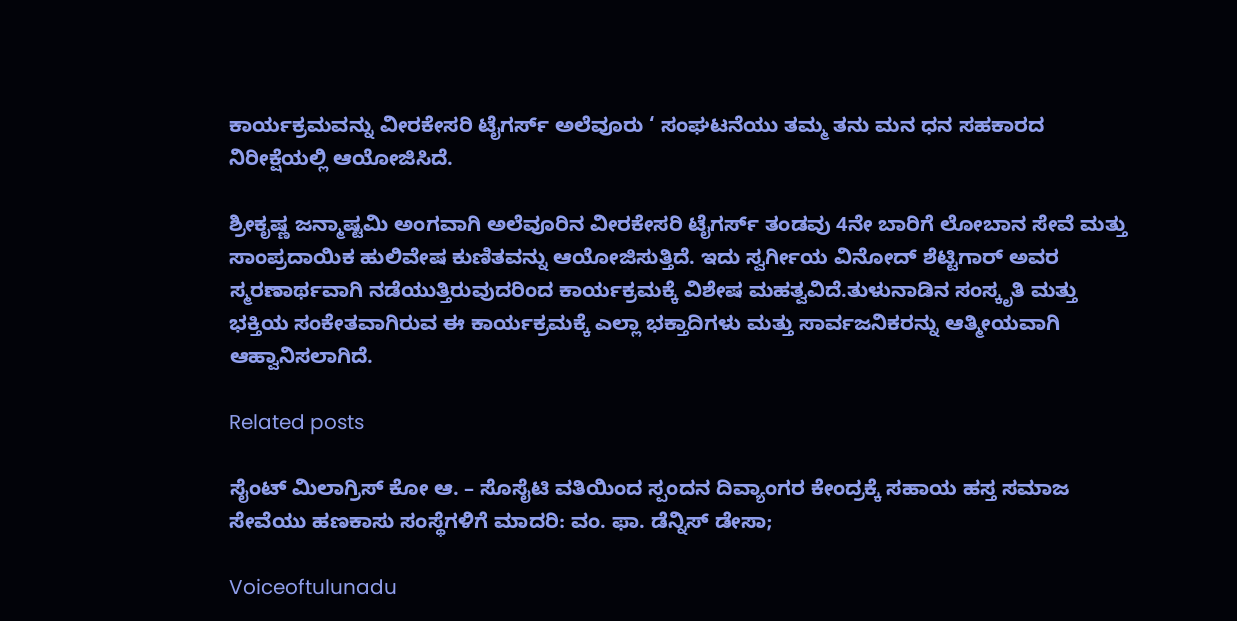ಕಾರ್ಯಕ್ರಮವನ್ನು ವೀರಕೇಸರಿ ಟೈಗರ್ಸ್ ಅಲೆವೂರು ‘ ಸಂಘಟನೆಯು ತಮ್ಮ ತನು ಮನ ಧನ ಸಹಕಾರದ ನಿರೀಕ್ಷೆಯಲ್ಲಿ ಆಯೋಜಿಸಿದೆ.

ಶ್ರೀಕೃಷ್ಣ ಜನ್ಮಾಷ್ಟಮಿ ಅಂಗವಾಗಿ ಅಲೆವೂರಿನ ವೀರಕೇಸರಿ ಟೈಗರ್ಸ್ ತಂಡವು 4ನೇ ಬಾರಿಗೆ ಲೋಬಾನ ಸೇವೆ ಮತ್ತು ಸಾಂಪ್ರದಾಯಿಕ ಹುಲಿವೇಷ ಕುಣಿತವನ್ನು ಆಯೋಜಿಸುತ್ತಿದೆ. ಇದು ಸ್ವರ್ಗೀಯ ವಿನೋದ್ ಶೆಟ್ಟಿಗಾರ್ ಅವರ ಸ್ಮರಣಾರ್ಥವಾಗಿ ನಡೆಯುತ್ತಿರುವುದರಿಂದ ಕಾರ್ಯಕ್ರಮಕ್ಕೆ ವಿಶೇಷ ಮಹತ್ವವಿದೆ.ತುಳುನಾಡಿನ ಸಂಸ್ಕೃತಿ ಮತ್ತು ಭಕ್ತಿಯ ಸಂಕೇತವಾಗಿರುವ ಈ ಕಾರ್ಯಕ್ರಮಕ್ಕೆ ಎಲ್ಲಾ ಭಕ್ತಾದಿಗಳು ಮತ್ತು ಸಾರ್ವಜನಿಕರನ್ನು ಆತ್ಮೀಯವಾಗಿ ಆಹ್ವಾನಿಸಲಾಗಿದೆ.

Related posts

ಸೈಂಟ್ ಮಿಲಾಗ್ರಿಸ್ ಕೋ ಆ. – ಸೊಸೈಟಿ ವತಿಯಿಂದ ಸ್ಪಂದನ ದಿವ್ಯಾಂಗರ ಕೇಂದ್ರಕ್ಕೆ ಸಹಾಯ ಹಸ್ತ ಸಮಾಜ ಸೇವೆಯು ಹಣಕಾಸು ಸಂಸ್ಥೆಗಳಿಗೆ ಮಾದರಿ: ವಂ. ಫಾ. ಡೆನ್ನಿಸ್ ಡೇಸಾ;

Voiceoftulunadu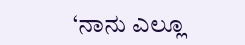‘ನಾನು ಎಲ್ಲೂ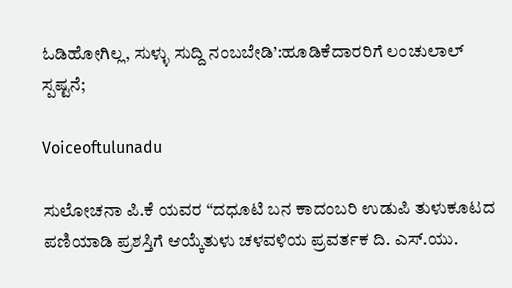ಓಡಿಹೋಗಿಲ್ಲ, ಸುಳ್ಳು ಸುದ್ದಿ ನಂಬಬೇಡಿ’:ಹೂಡಿಕೆದಾರರಿಗೆ ಲಂಚುಲಾಲ್ ಸ್ಪಷ್ಟನೆ;

Voiceoftulunadu

ಸುಲೋಚನಾ ಪಿ.ಕೆ ಯವರ “ದಧೂಟಿ ಬನ ಕಾದಂಬರಿ ಉಡುಪಿ ತುಳುಕೂಟದ ಪಣಿಯಾಡಿ ಪ್ರಶಸ್ತಿಗೆ ಆಯ್ಕೆತುಳು ಚಳವಳಿಯ ಪ್ರವರ್ತಕ ದಿ. ಎಸ್.ಯು.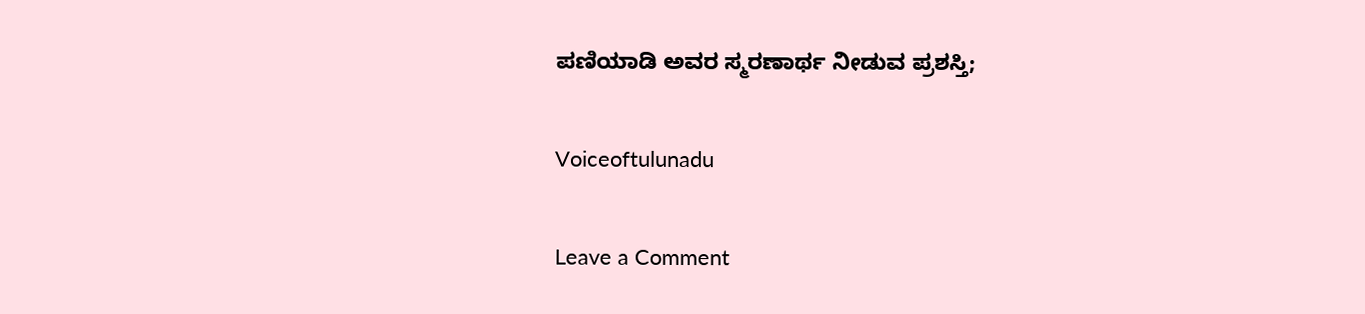ಪಣಿಯಾಡಿ ಅವರ ಸ್ಮರಣಾರ್ಥ ನೀಡುವ ಪ್ರಶಸ್ತಿ;

Voiceoftulunadu

Leave a Comment